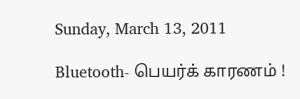Sunday, March 13, 2011

Bluetooth- பெயர்க் காரணம் !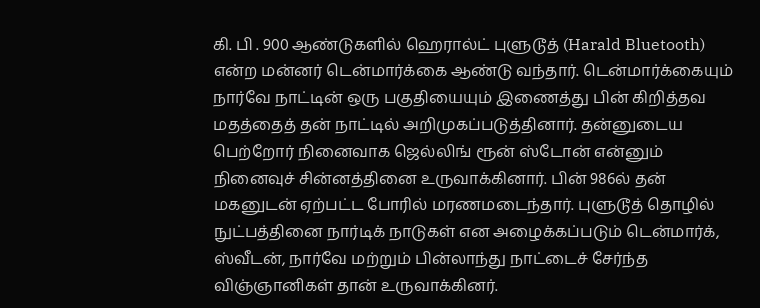கி. பி . 900 ஆண்டுகளில் ஹெரால்ட் புளுடூத் (Harald Bluetooth) என்ற மன்னர் டென்மார்க்கை ஆண்டு வந்தார். டென்மார்க்கையும் நார்வே நாட்டின் ஒரு பகுதியையும் இணைத்து பின் கிறித்தவ மதத்தைத் தன் நாட்டில் அறிமுகப்படுத்தினார். தன்னுடைய பெற்றோர் நினைவாக ஜெல்லிங் ரூன் ஸ்டோன் என்னும் நினைவுச் சின்னத்தினை உருவாக்கினார். பின் 986ல் தன் மகனுடன் ஏற்பட்ட போரில் மரணமடைந்தார். புளுடூத் தொழில் நுட்பத்தினை நார்டிக் நாடுகள் என அழைக்கப்படும் டென்மார்க், ஸ்வீடன், நார்வே மற்றும் பின்லாந்து நாட்டைச் சேர்ந்த விஞ்ஞானிகள் தான் உருவாக்கினர்.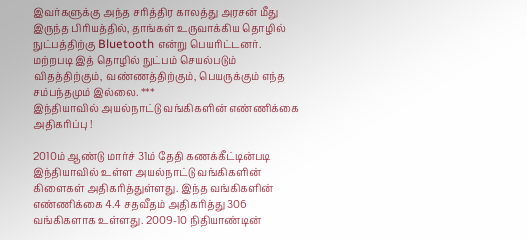இவர்களுக்கு அந்த சரித்திர காலத்து அரசன் மீது இருந்த பிரியத்தில், தாங்கள் உருவாக்கிய தொழில் நுட்பத்திற்கு Bluetooth என்று பெயரிட்டனர். மற்றபடி இத் தொழில் நுட்பம் செயல்படும் விதத்திற்கும், வண்ணத்திற்கும், பெயருக்கும் எந்த சம்பந்தமும் இல்லை. ***
இந்தியாவில் அயல்நாட்டு வங்கிகளின் எண்ணிக்கை அதிகரிப்பு !

2010ம் ஆண்டு மார்ச் 31ம் தேதி கணக்கீட்டின்படி இந்தியாவில் உள்ள அயல்நாட்டு வங்கிகளின் கிளைகள் அதிகரித்துள்ளது. இந்த வங்கிகளின் எண்ணிக்கை 4.4 சதவீதம் அதிகரித்து 306 வங்கிகளாக உள்ளது. 2009-10 நிதியாண்டின்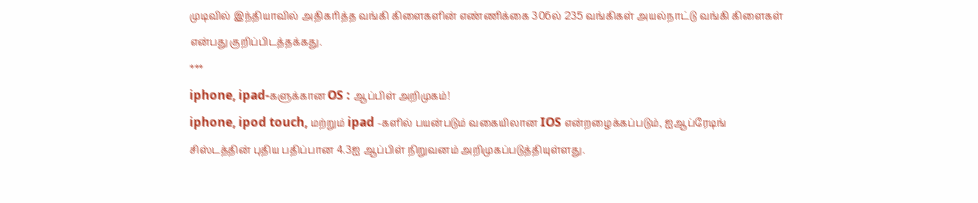முடிவில் இந்தியாவில் அதிகரித்த வங்கி கிளைகளின் எண்ணிக்கை 306ல் 235 வங்கிகள் அயல்நாட்டு வங்கி கிளைகள் என்பது குறிப்பிடத்தக்கது.
***
iphone, ipad-களுக்கான OS : ஆப்பிள் அறிமுகம்!
iphone, ipod touch, மற்றும் ipad -களில் பயன்படும் வகையிலான IOS என்றழைக்கப்படும், ஐஆப்ரேடிங் சிஸ்டத்தின் புதிய பதிப்பான 4.3ஐ ஆப்பிள் நிறுவனம் அறிமுகப்படுத்தியுள்ளது.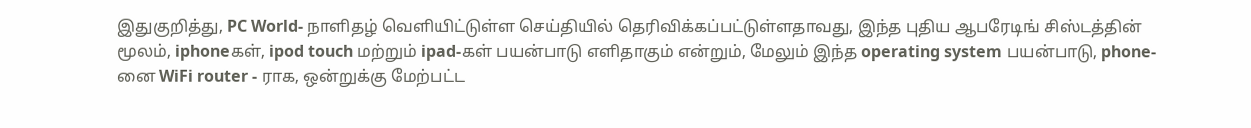இதுகுறித்து, PC World- நாளிதழ் வெளியிட்டுள்ள செய்தியில் தெரிவிக்கப்பட்டுள்ளதாவது, இந்த புதிய ஆபரேடிங் சிஸ்டத்தின் மூலம், iphoneகள், ipod touch மற்றும் ipad-கள் பயன்பாடு எளிதாகும் என்றும், மேலும் இந்த operating system பயன்பாடு, phone-னை WiFi router - ராக, ஒன்றுக்கு மேற்பட்ட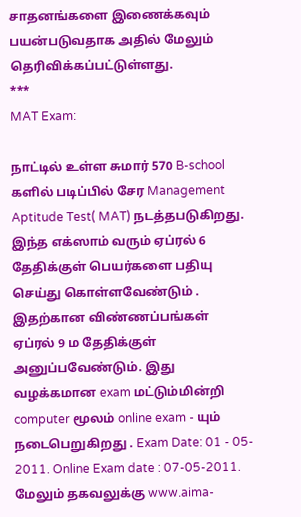சாதனங்களை இணைக்கவும் பயன்படுவதாக அதில் மேலும் தெரிவிக்கப்பட்டுள்ளது.
***
MAT Exam:

நாட்டில் உள்ள சுமார் 570 B-school களில் படிப்பில் சேர Management Aptitude Test( MAT) நடத்தபடுகிறது. இந்த எக்ஸாம் வரும் ஏப்ரல் 6
தேதிக்குள் பெயர்களை பதியு செய்து கொள்ளவேண்டும் . இதற்கான விண்ணப்பங்கள் ஏப்ரல் 9 ம தேதிக்குள் அனுப்பவேண்டும். இது வழக்கமான exam மட்டும்மின்றி computer மூலம் online exam - யும் நடைபெறுகிறது . Exam Date: 01 - 05- 2011. Online Exam date : 07-05-2011. மேலும் தகவலுக்கு www.aima-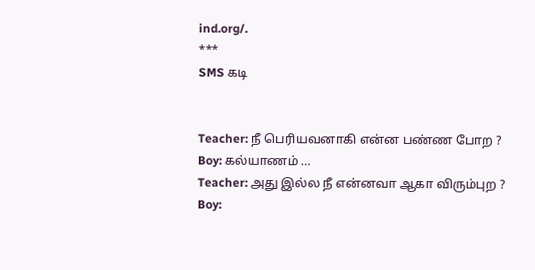ind.org/.
***
SMS கடி


Teacher: நீ பெரியவனாகி என்ன பண்ண போற ?
Boy: கல்யாணம் …
Teacher: அது இல்ல நீ என்னவா ஆகா விரும்புற ?
Boy: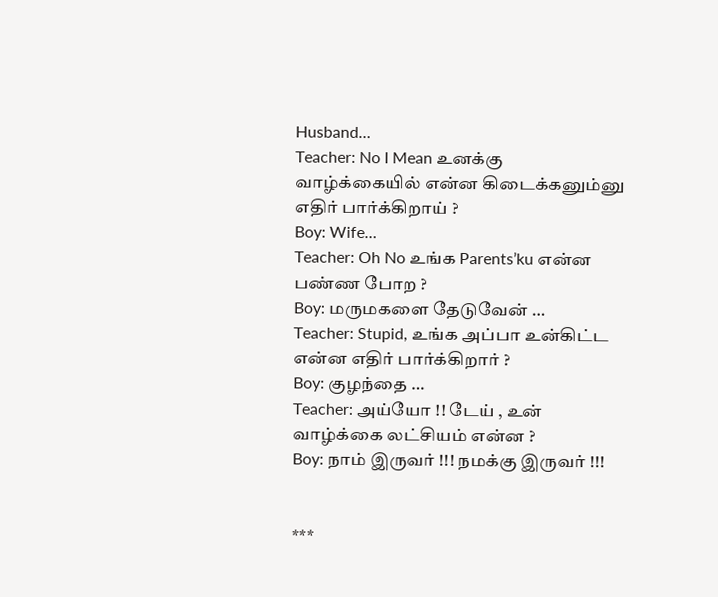Husband…
Teacher: No I Mean உனக்கு வாழ்க்கையில் என்ன கிடைக்கனும்னு எதிர் பார்க்கிறாய் ?
Boy: Wife…
Teacher: Oh No உங்க Parents’ku என்ன
பண்ண போற ?
Boy: மருமகளை தேடுவேன் …
Teacher: Stupid, உங்க அப்பா உன்கிட்ட என்ன எதிர் பார்க்கிறார் ?
Boy: குழந்தை …
Teacher: அய்யோ !! டேய் , உன் வாழ்க்கை லட்சியம் என்ன ?
Boy: நாம் இருவர் !!! நமக்கு இருவர் !!!


***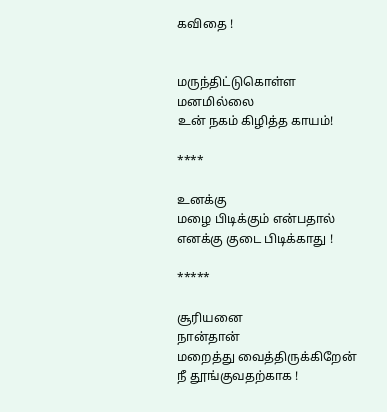கவிதை !


மருந்திட்டுகொள்ள
மனமில்லை
உன் நகம் கிழித்த காயம்!

****

உனக்கு
மழை பிடிக்கும் என்பதால்
எனக்கு குடை பிடிக்காது !

*****

சூரியனை
நான்தான்
மறைத்து வைத்திருக்கிறேன்
நீ தூங்குவதற்காக !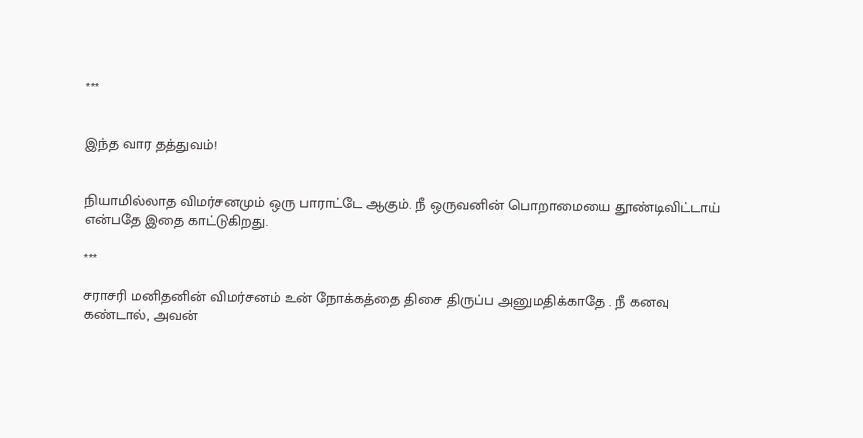***


இந்த வார தத்துவம்!


நியாமில்லாத விமர்சனமும் ஒரு பாராட்டே ஆகும். நீ ஒருவனின் பொறாமையை தூண்டிவிட்டாய் என்பதே இதை காட்டுகிறது.

***

சராசரி மனிதனின் விமர்சனம் உன் நோக்கத்தை திசை திருப்ப அனுமதிக்காதே . நீ கனவு கண்டால், அவன்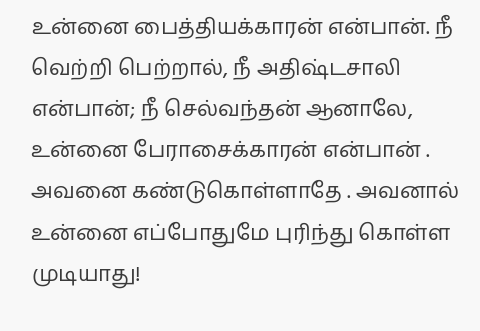உன்னை பைத்தியக்காரன் என்பான். நீ வெற்றி பெற்றால், நீ அதிஷ்டசாலி என்பான்; நீ செல்வந்தன் ஆனாலே, உன்னை பேராசைக்காரன் என்பான் . அவனை கண்டுகொள்ளாதே . அவனால் உன்னை எப்போதுமே புரிந்து கொள்ள முடியாது!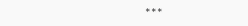***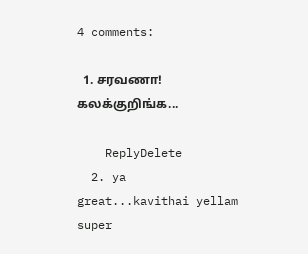4 comments:

  1. சரவணா! கலக்குறிங்க...

    ReplyDelete
  2. ya great...kavithai yellam super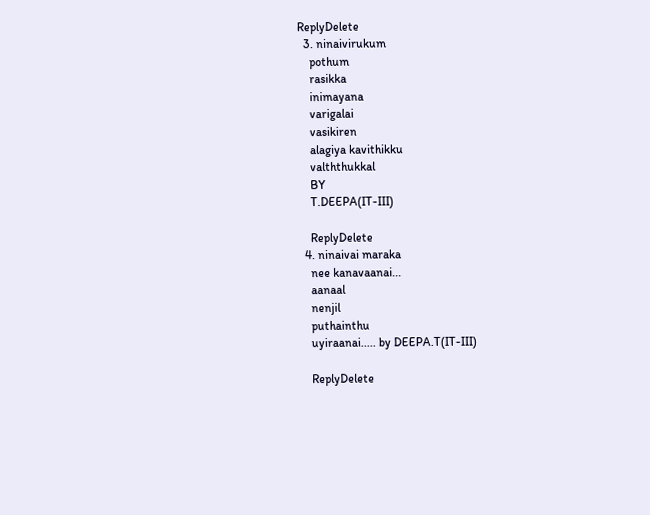ReplyDelete
  3. ninaivirukum
    pothum
    rasikka
    inimayana
    varigalai
    vasikiren
    alagiya kavithikku
    valththukkal
    BY
    T.DEEPA(IT-III)

    ReplyDelete
  4. ninaivai maraka
    nee kanavaanai...
    aanaal
    nenjil
    puthainthu
    uyiraanai..... by DEEPA.T(IT-III)

    ReplyDelete